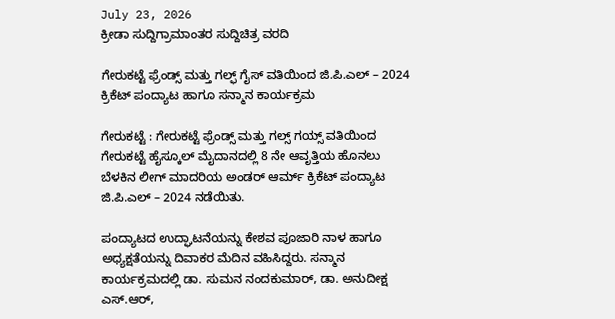July 23, 2026
ಕ್ರೀಡಾ ಸುದ್ದಿಗ್ರಾಮಾಂತರ ಸುದ್ದಿಚಿತ್ರ ವರದಿ

ಗೇರುಕಟ್ಟೆ ಫ್ರೆಂಡ್ಸ್ ಮತ್ತು ಗಲ್ಫ್ ಗೈಸ್ ವತಿಯಿಂದ ಜಿ.ಪಿ.ಎಲ್ – 2024 ಕ್ರಿಕೆಟ್ ಪಂದ್ಯಾಟ ಹಾಗೂ ಸನ್ಮಾನ ಕಾರ್ಯಕ್ರಮ

ಗೇರುಕಟ್ಟೆ : ಗೇರುಕಟ್ಟೆ ಫ್ರೆಂಡ್ಸ್ ಮತ್ತು ಗಲ್ಸ್ ಗಯ್ಸ್ ವತಿಯಿಂದ ಗೇರುಕಟ್ಟೆ ಹೈಸ್ಕೂಲ್ ಮೈದಾನದಲ್ಲಿ 8 ನೇ ಆವೃತ್ತಿಯ ಹೊನಲು ಬೆಳಕಿನ ಲೀಗ್ ಮಾದರಿಯ ಅಂಡರ್ ಆರ್ಮ್ ಕ್ರಿಕೆಟ್ ಪಂದ್ಯಾಟ ಜಿ.ಪಿ.ಎಲ್ – 2024 ನಡೆಯಿತು.

ಪಂದ್ಯಾಟದ ಉದ್ಘಾಟನೆಯನ್ನು ಕೇಶವ ಪೂಜಾರಿ ನಾಳ ಹಾಗೂ ಅಧ್ಯಕ್ಷತೆಯನ್ನು ದಿವಾಕರ ಮೆದಿನ ವಹಿಸಿದ್ದರು. ಸನ್ಮಾನ ಕಾರ್ಯಕ್ರಮದಲ್ಲಿ ಡಾ. ಸುಮನ ನಂದಕುಮಾರ್, ಡಾ. ಅನುದೀಕ್ಷ ಎಸ್.ಆರ್,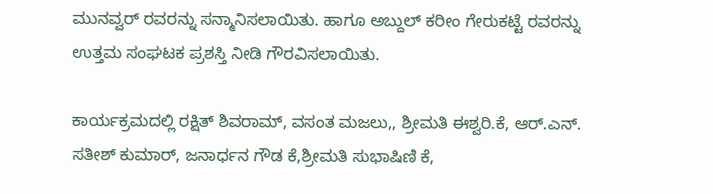ಮುನವ್ವರ್ ರವರನ್ನು ಸನ್ಮಾನಿಸಲಾಯಿತು. ಹಾಗೂ ಅಬ್ದುಲ್ ಕರೀಂ ಗೇರುಕಟ್ಟೆ ರವರನ್ನು ಉತ್ತಮ ಸಂಘಟಕ ಪ್ರಶಸ್ತಿ ನೀಡಿ ಗೌರವಿಸಲಾಯಿತು.

ಕಾರ್ಯಕ್ರಮದಲ್ಲಿ ರಕ್ಷಿತ್ ಶಿವರಾಮ್, ವಸಂತ ಮಜಲು,, ಶ್ರೀಮತಿ ಈಶ್ವರಿ.ಕೆ, ಆರ್.ಎನ್. ಸತೀಶ್ ಕುಮಾರ್, ಜನಾರ್ಧನ ಗೌಡ ಕೆ,ಶ್ರೀಮತಿ ಸುಭಾಷಿಣಿ ಕೆ,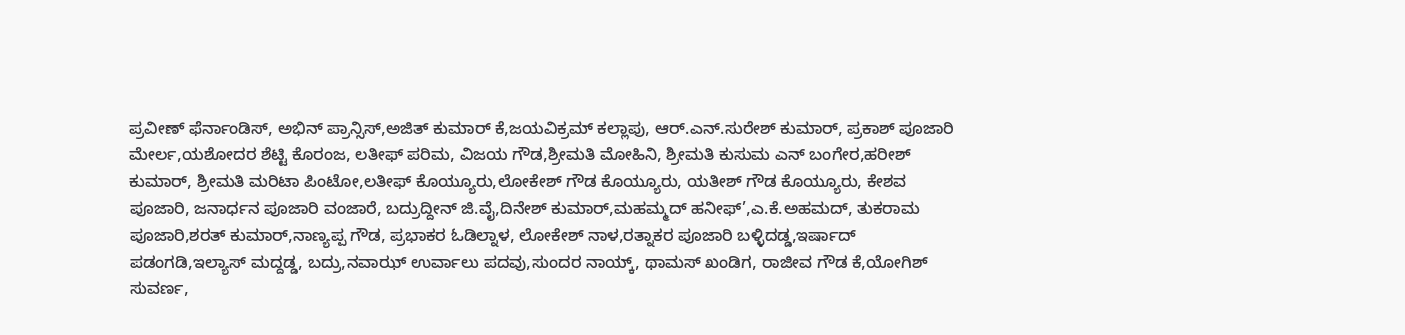ಪ್ರವೀಣ್ ಫೆರ್ನಾಂಡಿಸ್, ಅಭಿನ್ ಪ್ರಾನ್ಸಿಸ್,ಅಜಿತ್ ಕುಮಾರ್ ಕೆ,ಜಯವಿಕ್ರಮ್ ಕಲ್ಲಾಪು, ಆರ್.ಎನ್.ಸುರೇಶ್ ಕುಮಾರ್, ಪ್ರಕಾಶ್ ಪೂಜಾರಿ ಮೇರ್ಲ,ಯಶೋದರ ಶೆಟ್ಟಿ ಕೊರಂಜ, ಲತೀಫ್ ಪರಿಮ, ವಿಜಯ ಗೌಡ,ಶ್ರೀಮತಿ ಮೋಹಿನಿ, ಶ್ರೀಮತಿ ಕುಸುಮ ಎನ್ ಬಂಗೇರ,ಹರೀಶ್ ಕುಮಾರ್, ಶ್ರೀಮತಿ ಮರಿಟಾ ಪಿಂಟೋ,ಲತೀಫ್ ಕೊಯ್ಯೂರು,ಲೋಕೇಶ್ ಗೌಡ ಕೊಯ್ಯೂರು, ಯತೀಶ್ ಗೌಡ ಕೊಯ್ಯೂರು, ಕೇಶವ ಪೂಜಾರಿ, ಜನಾರ್ಧನ ಪೂಜಾರಿ ವಂಜಾರೆ, ಬದ್ರುದ್ದೀನ್ ಜಿ.ವೈ,ದಿನೇಶ್ ಕುಮಾರ್,ಮಹಮ್ಮದ್ ಹನೀಫ್’,ಎ.ಕೆ.ಅಹಮದ್, ತುಕರಾಮ ಪೂಜಾರಿ,ಶರತ್ ಕುಮಾರ್,ನಾಣ್ಯಪ್ಪ ಗೌಡ, ಪ್ರಭಾಕರ ಓಡಿಲ್ನಾಳ, ಲೋಕೇಶ್ ನಾಳ,ರತ್ನಾಕರ ಪೂಜಾರಿ ಬಳ್ಳಿದಡ್ಡ,ಇರ್ಷಾದ್ ಪಡಂಗಡಿ,ಇಲ್ಯಾಸ್ ಮದ್ದಡ್ಡ, ಬದ್ರು,ನವಾಝ್ ಉರ್ವಾಲು ಪದವು,ಸುಂದರ ನಾಯ್ಕ್, ಥಾಮಸ್ ಖಂಡಿಗ, ರಾಜೀವ ಗೌಡ ಕೆ,ಯೋಗಿಶ್ ಸುವರ್ಣ,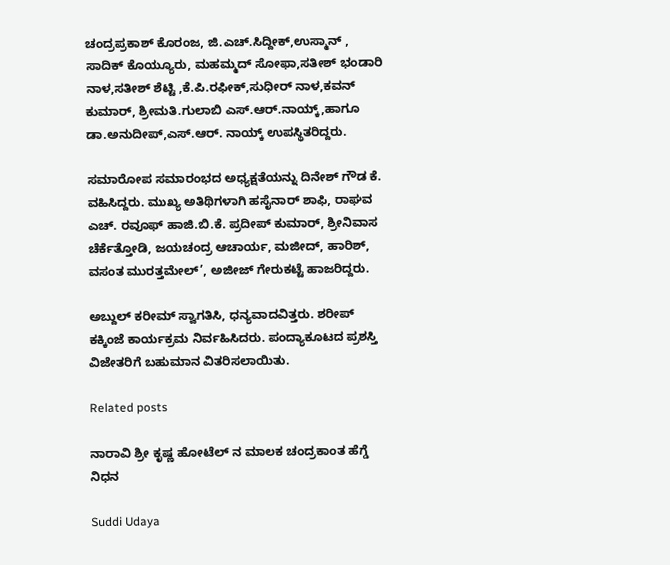ಚಂದ್ರಪ್ರಕಾಶ್ ಕೊರಂಜ, ಜಿ.ಎಚ್.ಸಿದ್ದೀಕ್,ಉಸ್ಮಾನ್ , ಸಾದಿಕ್ ಕೊಯ್ಯೂರು, ಮಹಮ್ಮದ್ ಸೋಫಾ,ಸತೀಶ್ ಭಂಡಾರಿ ನಾಳ,ಸತೀಶ್ ಶೆಟ್ಟಿ ,ಕೆ.ಪಿ.ರಫೀಕ್,ಸುಧೀರ್ ನಾಳ,ಕವನ್ ಕುಮಾರ್, ಶ್ರೀಮತಿ.ಗುಲಾಬಿ ಎಸ್.ಆರ್.ನಾಯ್ಕ್,ಹಾಗೂ ಡಾ.ಅನುದೀಪ್,ಎಸ್.ಆರ್. ನಾಯ್ಕ್ ಉಪಸ್ಥಿತರಿದ್ದರು.

ಸಮಾರೋಪ ಸಮಾರಂಭದ ಅಧ್ಯಕ್ಷತೆಯನ್ನು ದಿನೇಶ್ ಗೌಡ ಕೆ. ವಹಿಸಿದ್ದರು. ಮುಖ್ಯ ಅತಿಥಿಗಳಾಗಿ ಹಸೈನಾರ್ ಶಾಫಿ, ರಾಘವ ಎಚ್. ರವೂಫ್ ಹಾಜಿ.ಬಿ.ಕೆ. ಪ್ರದೀಪ್ ಕುಮಾರ್, ಶ್ರೀನಿವಾಸ ಚೆರ್ಕೆತ್ತೋಡಿ, ಜಯಚಂದ್ರ ಆಚಾರ್ಯ, ಮಜೀದ್, ಹಾರಿಶ್, ವಸಂತ ಮುರತ್ತಮೇಲ್’, ಅಜೀಜ್ ಗೇರುಕಟ್ಟೆ ಹಾಜರಿದ್ದರು.

ಅಬ್ದುಲ್ ಕರೀಮ್ ಸ್ವಾಗತಿಸಿ, ಧನ್ಯವಾದವಿತ್ತರು. ಶರೀಪ್ ಕಕ್ಕಿಂಜೆ ಕಾರ್ಯಕ್ರಮ ನಿರ್ವಹಿಸಿದರು. ಪಂದ್ಯಾಕೂಟದ ಪ್ರಶಸ್ತಿ ವಿಜೇತರಿಗೆ ಬಹುಮಾನ ವಿತರಿಸಲಾಯಿತು.

Related posts

ನಾರಾವಿ ಶ್ರೀ ಕೃಷ್ಣ ಹೋಟೆಲ್ ನ ಮಾಲಕ ಚಂದ್ರಕಾಂತ ಹೆಗ್ಡೆ ನಿಧನ

Suddi Udaya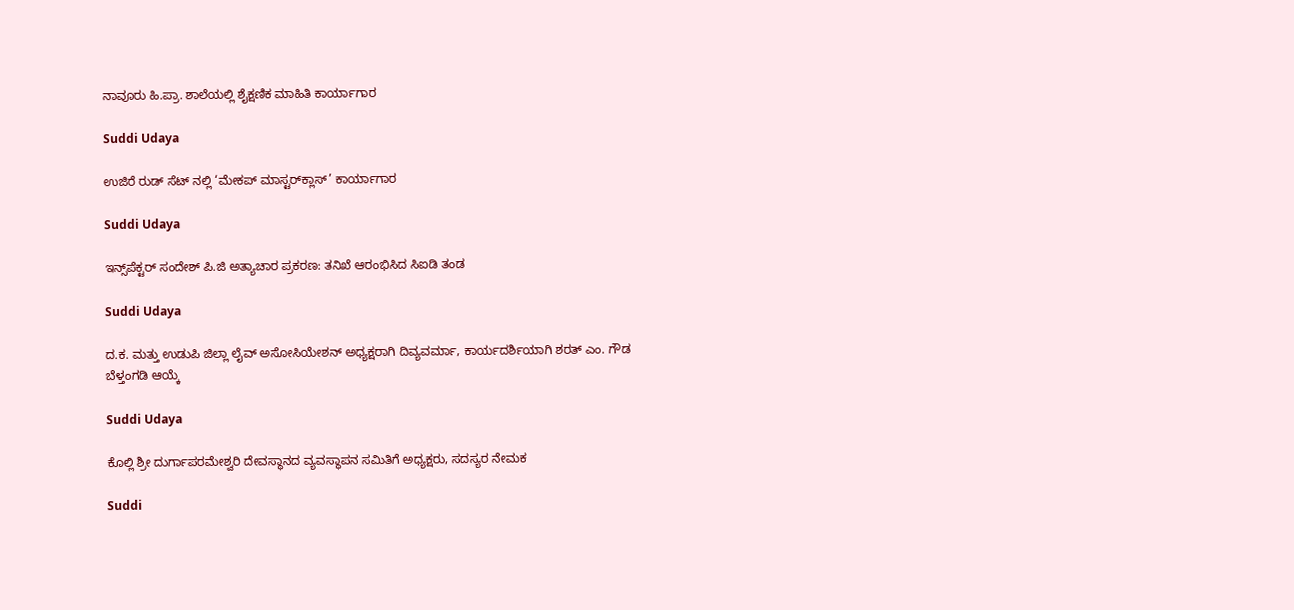ನಾವೂರು ಹಿ.ಪ್ರಾ. ಶಾಲೆಯಲ್ಲಿ ಶೈಕ್ಷಣಿಕ ಮಾಹಿತಿ ಕಾರ್ಯಾಗಾರ

Suddi Udaya

ಉಜಿರೆ ರುಡ್ ಸೆಟ್ ನಲ್ಲಿ ‘ಮೇಕಪ್ ಮಾಸ್ಟರ್‌ಕ್ಲಾಸ್’ ಕಾರ್ಯಾಗಾರ

Suddi Udaya

ಇನ್ಸ್‌ಪೆಕ್ಟರ್ ಸಂದೇಶ್ ಪಿ.ಜಿ ಅತ್ಯಾಚಾರ ಪ್ರಕರಣ: ತನಿಖೆ ಆರಂಭಿಸಿದ ಸಿಐಡಿ ತಂಡ

Suddi Udaya

ದ.ಕ. ಮತ್ತು ಉಡುಪಿ ಜಿಲ್ಲಾ ಲೈವ್ ಅಸೋಸಿಯೇಶನ್ ಅಧ್ಯಕ್ಷರಾಗಿ ದಿವ್ಯವರ್ಮಾ, ಕಾರ್ಯದರ್ಶಿಯಾಗಿ ಶರತ್ ಎಂ. ಗೌಡ ಬೆಳ್ತಂಗಡಿ ಆಯ್ಕೆ

Suddi Udaya

ಕೊಲ್ಲಿ ಶ್ರೀ ದುರ್ಗಾಪರಮೇಶ್ವರಿ ದೇವಸ್ಥಾನದ ವ್ಯವಸ್ಥಾಪನ ಸಮಿತಿಗೆ ಅಧ್ಯಕ್ಷರು, ಸದಸ್ಯರ ನೇಮಕ

Suddi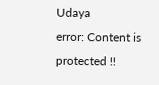Udaya
error: Content is protected !!